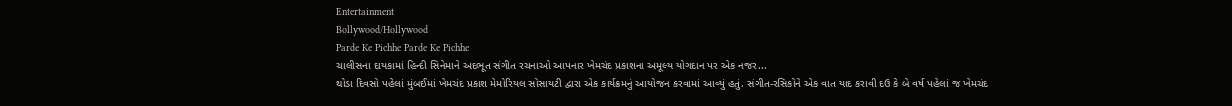Entertainment
Bollywood/Hollywood
Parde Ke Pichhe Parde Ke Pichhe
ચાલીસના દાયકામાં હિન્દી સિનેમાને અદભૂત સંગીત રચનાઓ આપનાર ખેમચંદ પ્રકાશના અમૂલ્ય યોગદાન પર એક નજર...
થોડા દિવસો પહેલાં મુંબઈમાં ખેમચંદ પ્રકાશ મેમોરિયલ સોસાયટી દ્વારા એક કાર્યક્રમનું આયોજન કરવામાં આવ્યું હતું. સંગીત-રસિકોને એક વાત યાદ કરાવી દઉ કે બે વર્ષ પહેલાં જ ખેમચંદ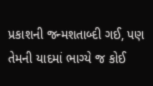પ્રકાશની જન્મશતાબ્દી ગઈ, પણ તેમની યાદમાં ભાગ્યે જ કોઈ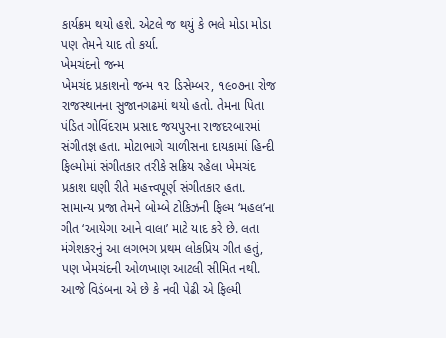કાર્યક્રમ થયો હશે. એટલે જ થયું કે ભલે મોડા મોડા પણ તેમને યાદ તો કર્યા.
ખેમચંદનો જન્મ
ખેમચંદ પ્રકાશનો જન્મ ૧૨ ડિસેમ્બર, ૧૯૦૭ના રોજ રાજસ્થાનના સુજાનગઢમાં થયો હતો. તેમના પિતા પંડિત ગોવિંદરામ પ્રસાદ જયપુરના રાજદરબારમાં સંગીતજ્ઞ હતા. મોટાભાગે ચાળીસના દાયકામાં હિન્દી ફિલ્મોમાં સંગીતકાર તરીકે સક્રિય રહેલા ખેમચંદ પ્રકાશ ઘણી રીતે મહત્ત્વપૂર્ણ સંગીતકાર હતા.
સામાન્ય પ્રજા તેમને બોમ્બે ટોકિઝની ફિલ્મ ‘મહલ’ના ગીત ‘આયેગા આને વાલા’ માટે યાદ કરે છે. લતા મંગેશકરનું આ લગભગ પ્રથમ લોકપ્રિય ગીત હતું, પણ ખેમચંદની ઓળખાણ આટલી સીમિત નથી. આજે વિડંબના એ છે કે નવી પેઢી એ ફિલ્મી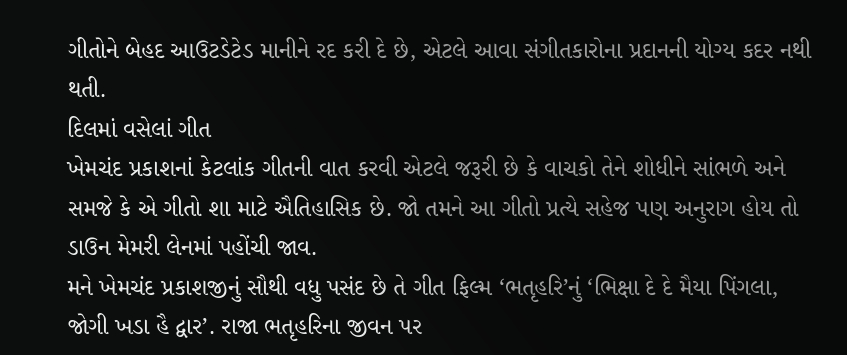ગીતોને બેહદ આઉટડેટેડ માનીને રદ કરી દે છે, એટલે આવા સંગીતકારોના પ્રદાનની યોગ્ય કદર નથી થતી.
દિલમાં વસેલાં ગીત
ખેમચંદ પ્રકાશનાં કેટલાંક ગીતની વાત કરવી એટલે જરૂરી છે કે વાચકો તેને શોધીને સાંભળે અને સમજે કે એ ગીતો શા માટે ઐતિહાસિક છે. જો તમને આ ગીતો પ્રત્યે સહેજ પણ અનુરાગ હોય તો ડાઉન મેમરી લેનમાં પહોંચી જાવ.
મને ખેમચંદ પ્રકાશજીનું સૌથી વધુ પસંદ છે તે ગીત ફિલ્મ ‘ભતૃહરિ’નું ‘ભિક્ષા દે દે મૈયા પિંગલા, જોગી ખડા હૈ દ્વાર’. રાજા ભતૃહરિના જીવન પર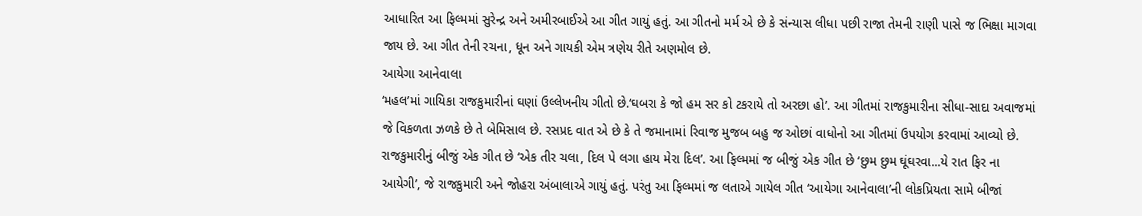આધારિત આ ફિલ્મમાં સુરેન્દ્ર અને અમીરબાઈએ આ ગીત ગાયું હતું. આ ગીતનો મર્મ એ છે કે સંન્યાસ લીધા પછી રાજા તેમની રાણી પાસે જ ભિક્ષા માગવા જાય છે. આ ગીત તેની રચના, ધૂન અને ગાયકી એમ ત્રણેય રીતે અણમોલ છે.
આયેગા આનેવાલા
‘મહલ’માં ગાયિકા રાજકુમારીનાં ઘણાં ઉલ્લેખનીય ગીતો છે.‘ઘબરા કે જો હમ સર કો ટકરાયે તો અરછા હો’. આ ગીતમાં રાજકુમારીના સીધા-સાદા અવાજમાં જે વિકળતા ઝળકે છે તે બેમિસાલ છે. રસપ્રદ વાત એ છે કે તે જમાનામાં રિવાજ મુજબ બહુ જ ઓછાં વાધોનો આ ગીતમાં ઉપયોગ કરવામાં આવ્યો છે.
રાજકુમારીનું બીજું એક ગીત છે ‘એક તીર ચલા, દિલ પે લગા હાય મેરા દિલ’. આ ફિલ્મમાં જ બીજું એક ગીત છે ‘છુમ છુમ ઘૂંઘરવા...યે રાત ફિર ના આયેગી’, જે રાજકુમારી અને જોહરા અંબાલાએ ગાયું હતું. પરંતુ આ ફિલ્મમાં જ લતાએ ગાયેલ ગીત ‘આયેગા આનેવાલા’ની લોકપ્રિયતા સામે બીજાં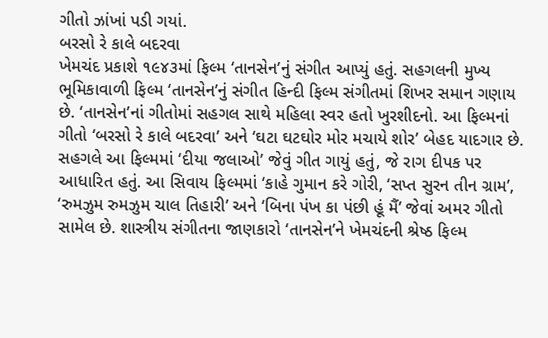ગીતો ઝાંખાં પડી ગયાં.
બરસો રે કાલે બદરવા
ખેમચંદ પ્રકાશે ૧૯૪૩માં ફિલ્મ ‘તાનસેન’નું સંગીત આપ્યું હતું. સહગલની મુખ્ય ભૂમિકાવાળી ફિલ્મ ‘તાનસેન’નું સંગીત હિન્દી ફિલ્મ સંગીતમાં શિખર સમાન ગણાય છે. ‘તાનસેન’નાં ગીતોમાં સહગલ સાથે મહિલા સ્વર હતો ખુરશીદનો. આ ફિલ્મનાં ગીતો ‘બરસો રે કાલે બદરવા’ અને ‘ઘટા ઘટઘોર મોર મચાયે શોર’ બેહદ યાદગાર છે.
સહગલે આ ફિલ્મમાં ‘દીયા જલાઓ’ જેવું ગીત ગાયું હતું, જે રાગ દીપક પર આધારિત હતું. આ સિવાય ફિલ્મમાં ‘કાહે ગુમાન કરે ગોરી, ‘સપ્ત સુરન તીન ગ્રામ’, ‘રુમઝુમ રુમઝુમ ચાલ તિહારી’ અને ‘બિના પંખ કા પંછી હૂં મૈં’ જેવાં અમર ગીતો સામેલ છે. શાસ્ત્રીય સંગીતના જાણકારો ‘તાનસેન’ને ખેમચંદની શ્રેષ્ઠ ફિલ્મ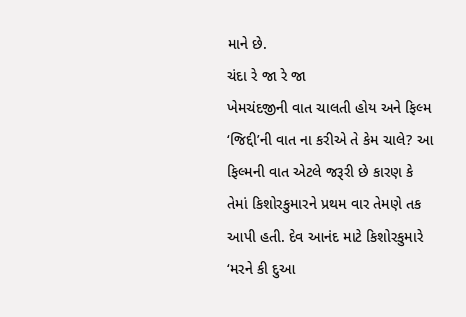માને છે.
ચંદા રે જા રે જા
ખેમચંદજીની વાત ચાલતી હોય અને ફિલ્મ ‘જિદ્દી’ની વાત ના કરીએ તે કેમ ચાલે? આ ફિલ્મની વાત એટલે જરૂરી છે કારણ કે તેમાં કિશોરકુમારને પ્રથમ વાર તેમણે તક આપી હતી. દેવ આનંદ માટે કિશોરકુમારે ‘મરને કી દુઆ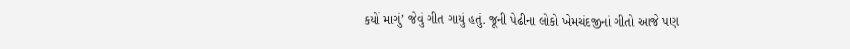કયોં માગું’ જેવું ગીત ગાયું હતું. જૂની પેઢીના લોકો ખેમચંદજીનાં ગીતો આજે પણ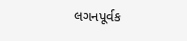લગનપૂર્વક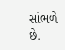સાંભળે છે.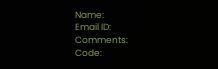Name:
Email ID:
Comments:
Code: